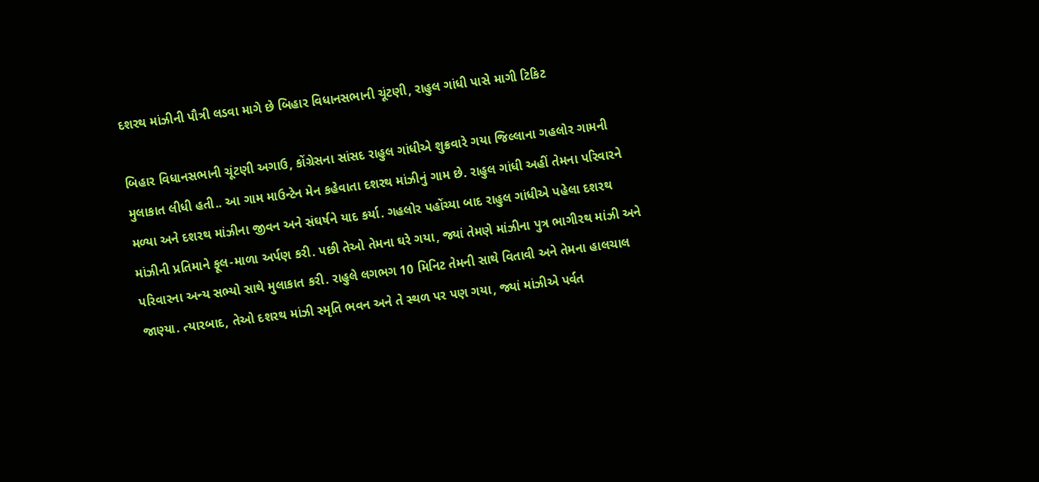દશરથ માંઝીની પૌત્રી લડવા માગે છે બિહાર વિધાનસભાની ચૂંટણી, રાહુલ ગાંધી પાસે માગી ટિકિટ

બિહાર વિધાનસભાની ચૂંટણી અગાઉ, કોંગ્રેસના સાંસદ રાહુલ ગાંધીએ શુક્રવારે ગયા જિલ્લાના ગહલોર ગામની મુલાકાત લીધી હતી.. આ ગામ માઉન્ટેન મેન કહેવાતા દશરથ માંઝીનું ગામ છે. રાહુલ ગાંધી અહીં તેમના પરિવારને મળ્યા અને દશરથ માંઝીના જીવન અને સંઘર્ષને યાદ કર્યા. ગહલોર પહોંચ્યા બાદ રાહુલ ગાંધીએ પહેલા દશરથ માંઝીની પ્રતિમાને ફૂલ-માળા અર્પણ કરી. પછી તેઓ તેમના ઘરે ગયા, જ્યાં તેમણે માંઝીના પુત્ર ભાગીરથ માંઝી અને પરિવારના અન્ય સભ્યો સાથે મુલાકાત કરી. રાહુલે લગભગ 10 મિનિટ તેમની સાથે વિતાવી અને તેમના હાલચાલ જાણ્યા. ત્યારબાદ, તેઓ દશરથ માંઝી સ્મૃતિ ભવન અને તે સ્થળ પર પણ ગયા, જ્યાં માંઝીએ પર્વત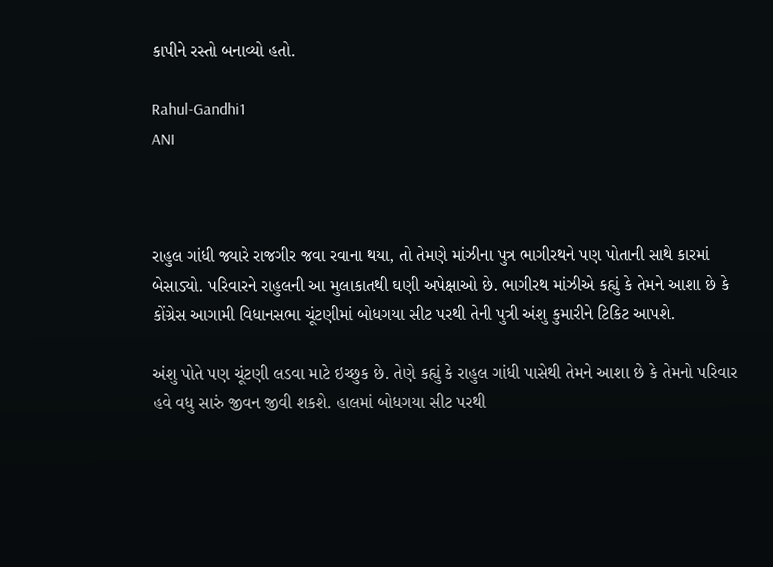કાપીને રસ્તો બનાવ્યો હતો.

Rahul-Gandhi1
ANI



રાહુલ ગાંધી જ્યારે રાજગીર જવા રવાના થયા, તો તેમણે માંઝીના પુત્ર ભાગીરથને પણ પોતાની સાથે કારમાં બેસાડ્યો. પરિવારને રાહુલની આ મુલાકાતથી ઘણી અપેક્ષાઓ છે. ભાગીરથ માંઝીએ કહ્યું કે તેમને આશા છે કે કોંગ્રેસ આગામી વિધાનસભા ચૂંટણીમાં બોધગયા સીટ પરથી તેની પુત્રી અંશુ કુમારીને ટિકિટ આપશે.

અંશુ પોતે પણ ચૂંટણી લડવા માટે ઇચ્છુક છે. તેણે કહ્યું કે રાહુલ ગાંધી પાસેથી તેમને આશા છે કે તેમનો પરિવાર હવે વધુ સારું જીવન જીવી શકશે. હાલમાં બોધગયા સીટ પરથી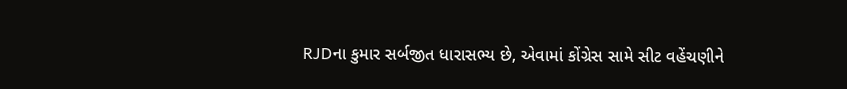RJDના કુમાર સર્બજીત ધારાસભ્ય છે, એવામાં કોંગ્રેસ સામે સીટ વહેંચણીને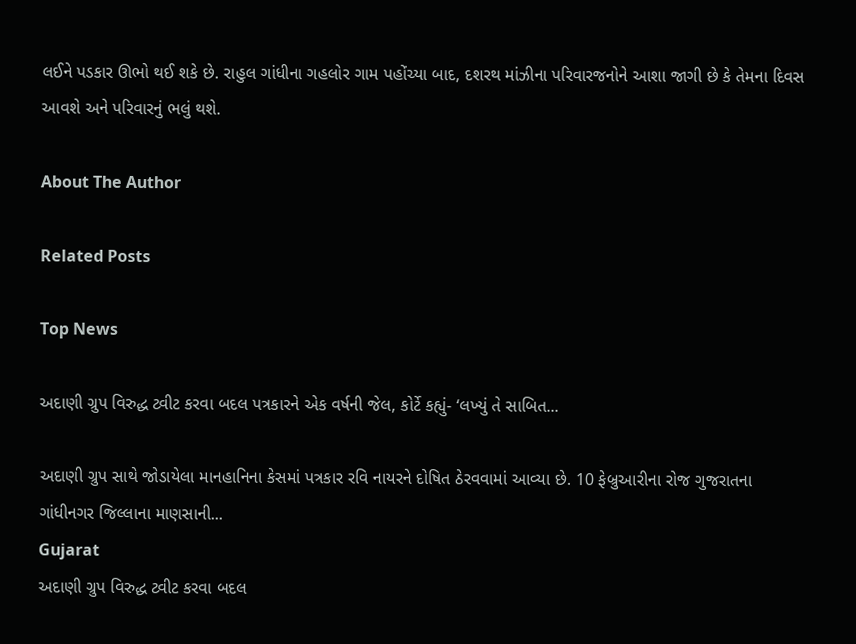લઈને પડકાર ઊભો થઈ શકે છે. રાહુલ ગાંધીના ગહલોર ગામ પહોંચ્યા બાદ, દશરથ માંઝીના પરિવારજનોને આશા જાગી છે કે તેમના દિવસ આવશે અને પરિવારનું ભલું થશે.

About The Author

Related Posts

Top News

અદાણી ગ્રુપ વિરુદ્ધ ટ્વીટ કરવા બદલ પત્રકારને એક વર્ષની જેલ, કોર્ટે કહ્યું- ‘લખ્યું તે સાબિત...

અદાણી ગ્રુપ સાથે જોડાયેલા માનહાનિના કેસમાં પત્રકાર રવિ નાયરને દોષિત ઠેરવવામાં આવ્યા છે. 10 ફેબ્રુઆરીના રોજ ગુજરાતના ગાંધીનગર જિલ્લાના માણસાની...
Gujarat
અદાણી ગ્રુપ વિરુદ્ધ ટ્વીટ કરવા બદલ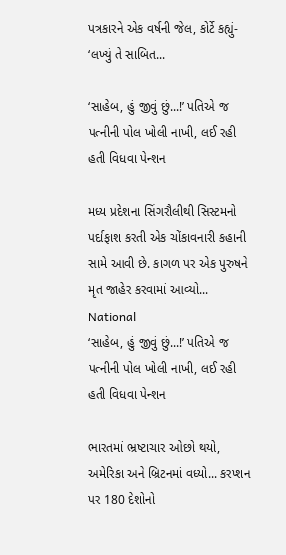પત્રકારને એક વર્ષની જેલ, કોર્ટે કહ્યું- ‘લખ્યું તે સાબિત...

‘સાહેબ, હું જીવું છું...!’ પતિએ જ પત્નીની પોલ ખોલી નાખી, લઈ રહી હતી વિધવા પેન્શન

મધ્ય પ્રદેશના સિંગરૌલીથી સિસ્ટમનો પર્દાફાશ કરતી એક ચોંકાવનારી કહાની સામે આવી છે. કાગળ પર એક પુરુષને મૃત જાહેર કરવામાં આવ્યો...
National
‘સાહેબ, હું જીવું છું...!’ પતિએ જ પત્નીની પોલ ખોલી નાખી, લઈ રહી હતી વિધવા પેન્શન

ભારતમાં ભ્રષ્ટાચાર ઓછો થયો, અમેરિકા અને બ્રિટનમાં વધ્યો... કરપ્શન પર 180 દેશોનો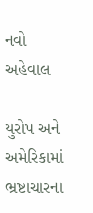નવો અહેવાલ

યુરોપ અને અમેરિકામાં ભ્રષ્ટાચારના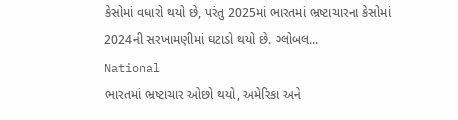કેસોમાં વધારો થયો છે, પરંતુ 2025માં ભારતમાં ભ્રષ્ટાચારના કેસોમાં 2024ની સરખામણીમાં ઘટાડો થયો છે. ગ્લોબલ...
National
ભારતમાં ભ્રષ્ટાચાર ઓછો થયો, અમેરિકા અને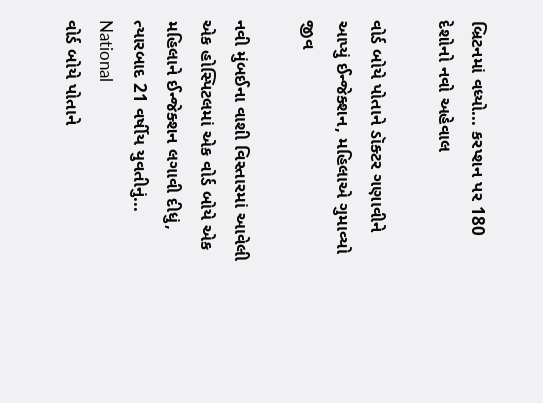બ્રિટનમાં વધ્યો... કરપ્શન પર 180 દેશોનો નવો અહેવાલ

વોર્ડ બોયે પોતાને ડૉક્ટર ગણાવીને આપ્યું ઈન્જેક્શન, મહિલાએ ગુમાવ્યો જીવ

નવી મુંબઈના વાશી વિસ્તારમાં આવેલી એક હોસ્પિટલમાં એક વોર્ડ બોયે એક મહિલાને ઈન્જેક્શન લગાવી દીધું, ત્યારબાદ 21 વર્ષીય યુવતીનું...
National
વોર્ડ બોયે પોતાને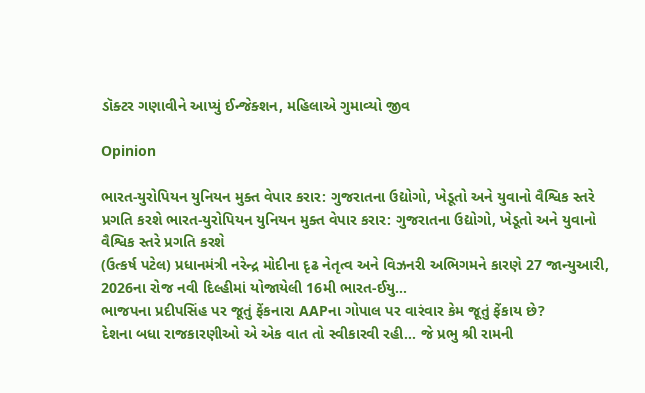ડૉક્ટર ગણાવીને આપ્યું ઈન્જેક્શન, મહિલાએ ગુમાવ્યો જીવ

Opinion

ભારત-યુરોપિયન યુનિયન મુક્ત વેપાર કરાર: ગુજરાતના ઉદ્યોગો, ખેડૂતો અને યુવાનો વૈશ્વિક સ્તરે પ્રગતિ કરશે ભારત-યુરોપિયન યુનિયન મુક્ત વેપાર કરાર: ગુજરાતના ઉદ્યોગો, ખેડૂતો અને યુવાનો વૈશ્વિક સ્તરે પ્રગતિ કરશે
(ઉત્કર્ષ પટેલ) પ્રધાનમંત્રી નરેન્દ્ર મોદીના દૃઢ નેતૃત્વ અને વિઝનરી અભિગમને કારણે 27 જાન્યુઆરી, 2026ના રોજ નવી દિલ્હીમાં યોજાયેલી 16મી ભારત-ઈયુ...
ભાજપના પ્રદીપસિંહ પર જૂતું ફેંકનારા AAPના ગોપાલ પર વારંવાર કેમ જૂતું ફેંકાય છે?
દેશના બધા રાજકારણીઓ એ એક વાત તો સ્વીકારવી રહી... જે પ્રભુ શ્રી રામની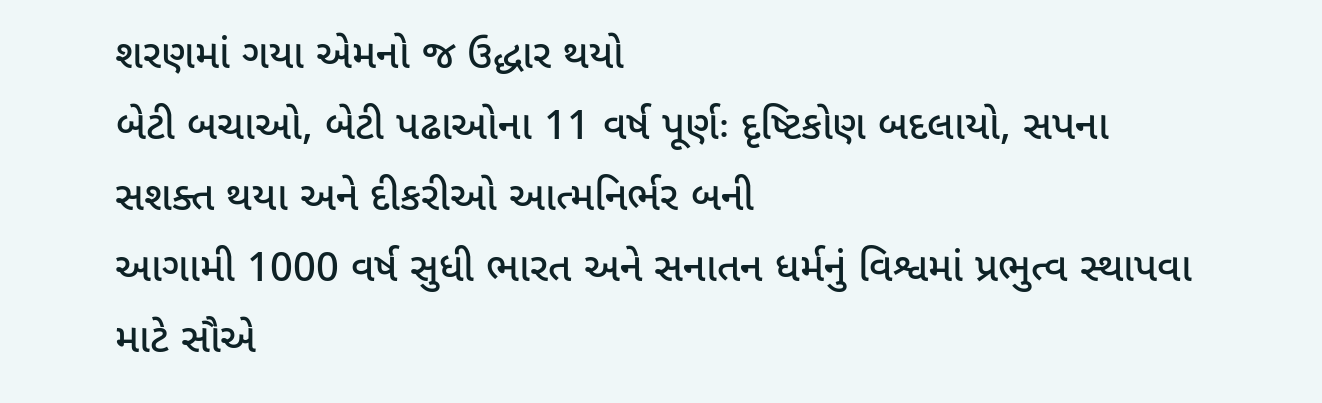શરણમાં ગયા એમનો જ ઉદ્ધાર થયો
બેટી બચાઓ, બેટી પઢાઓના 11 વર્ષ પૂર્ણઃ દૃષ્ટિકોણ બદલાયો, સપના સશક્ત થયા અને દીકરીઓ આત્મનિર્ભર બની
આગામી 1000 વર્ષ સુધી ભારત અને સનાતન ધર્મનું વિશ્વમાં પ્રભુત્વ સ્થાપવા માટે સૌએ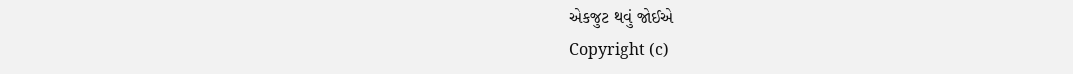એકજુટ થવું જોઈએ
Copyright (c)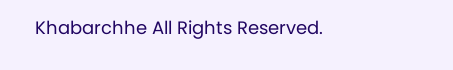Khabarchhe All Rights Reserved.